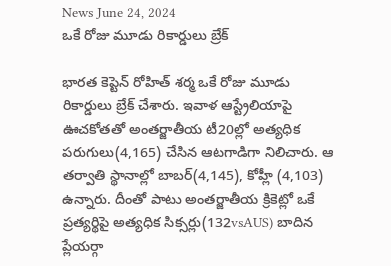News June 24, 2024
ఒకే రోజు మూడు రికార్డులు బ్రేక్

భారత కెప్టెన్ రోహిత్ శర్మ ఒకే రోజు మూడు రికార్డులు బ్రేక్ చేశారు. ఇవాళ ఆస్ట్రేలియాపై ఊచకోతతో అంతర్జాతీయ టీ20ల్లో అత్యధిక పరుగులు(4,165) చేసిన ఆటగాడిగా నిలిచారు. ఆ తర్వాతి స్థానాల్లో బాబర్(4,145), కోహ్లీ (4,103) ఉన్నారు. దీంతో పాటు అంతర్జాతీయ క్రికెట్లో ఒకే ప్రత్యర్థిపై అత్యధిక సిక్సర్లు(132vsAUS) బాదిన ప్లేయర్గా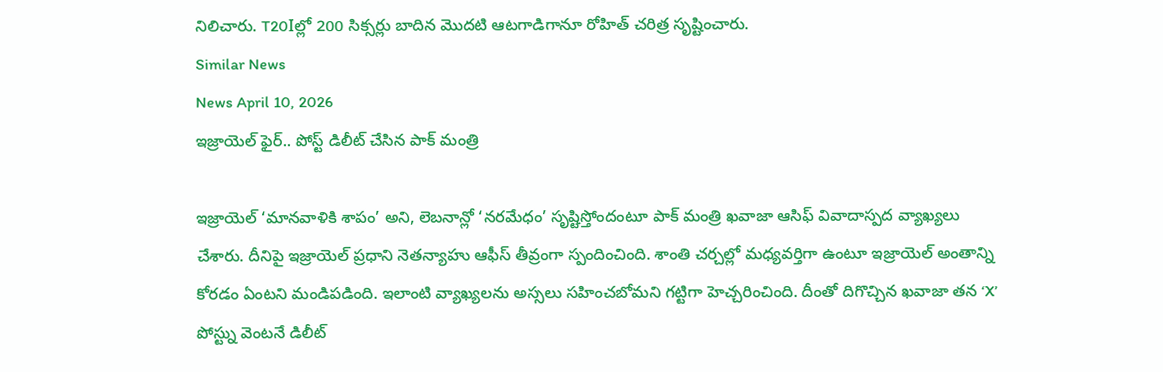నిలిచారు. T20Iల్లో 200 సిక్సర్లు బాదిన మొదటి ఆటగాడిగానూ రోహిత్ చరిత్ర సృష్టించారు.
Similar News
News April 10, 2026
ఇజ్రాయెల్ ఫైర్.. పోస్ట్ డిలీట్ చేసిన పాక్ మంత్రి

ఇజ్రాయెల్ ‘మానవాళికి శాపం’ అని, లెబనాన్లో ‘నరమేధం’ సృష్టిస్తోందంటూ పాక్ మంత్రి ఖవాజా ఆసిఫ్ వివాదాస్పద వ్యాఖ్యలు చేశారు. దీనిపై ఇజ్రాయెల్ ప్రధాని నెతన్యాహు ఆఫీస్ తీవ్రంగా స్పందించింది. శాంతి చర్చల్లో మధ్యవర్తిగా ఉంటూ ఇజ్రాయెల్ అంతాన్ని కోరడం ఏంటని మండిపడింది. ఇలాంటి వ్యాఖ్యలను అస్సలు సహించబోమని గట్టిగా హెచ్చరించింది. దీంతో దిగొచ్చిన ఖవాజా తన ‘X’ పోస్ట్ను వెంటనే డిలీట్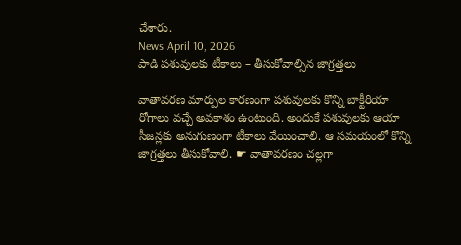చేశారు.
News April 10, 2026
పాడి పశువులకు టీకాలు – తీసుకోవాల్సిన జాగ్రత్తలు

వాతావరణ మార్పుల కారణంగా పశువులకు కొన్ని బాక్టీరియా రోగాలు వచ్చే అవకాశం ఉంటుంది. అందుకే పశువులకు ఆయా సీజన్లకు అనుగుణంగా టీకాలు వేయించాలి. ఆ సమయంలో కొన్ని జాగ్రత్తలు తీసుకోవాలి. ☛ వాతావరణం చల్లగా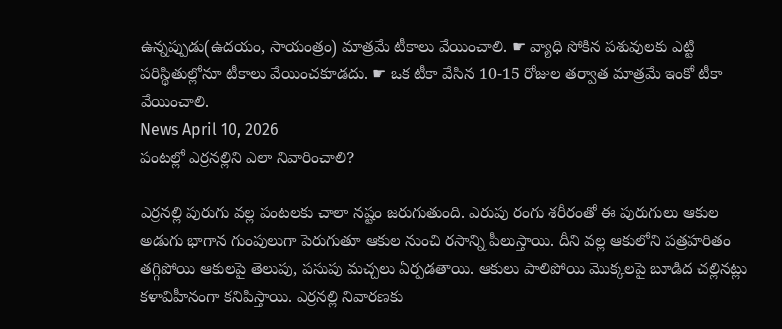ఉన్నప్పుడు(ఉదయం, సాయంత్రం) మాత్రమే టీకాలు వేయించాలి. ☛ వ్యాధి సోకిన పశువులకు ఎట్టి పరిస్థితుల్లోనూ టీకాలు వేయించకూడదు. ☛ ఒక టీకా వేసిన 10-15 రోజుల తర్వాత మాత్రమే ఇంకో టీకా వేయించాలి.
News April 10, 2026
పంటల్లో ఎర్రనల్లిని ఎలా నివారించాలి?

ఎర్రనల్లి పురుగు వల్ల పంటలకు చాలా నష్టం జరుగుతుంది. ఎరుపు రంగు శరీరంతో ఈ పురుగులు ఆకుల అడుగు భాగాన గుంపులుగా పెరుగుతూ ఆకుల నుంచి రసాన్ని పీలుస్తాయి. దీని వల్ల ఆకులోని పత్రహరితం తగ్గిపోయి ఆకులపై తెలుపు, పసుపు మచ్చలు ఏర్పడతాయి. ఆకులు పాలిపోయి మొక్కలపై బూడిద చల్లినట్లు కళావిహీనంగా కనిపిస్తాయి. ఎర్రనల్లి నివారణకు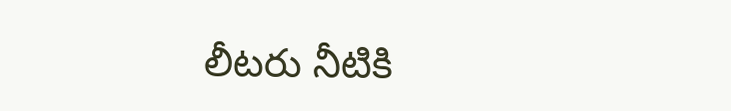లీటరు నీటికి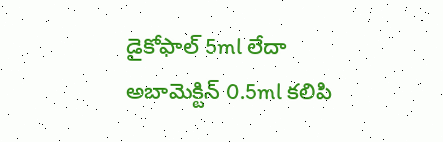డైకోఫాల్ 5ml లేదా అబామెక్టిన్ 0.5ml కలిపి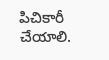పిచికారీ చేయాలి.